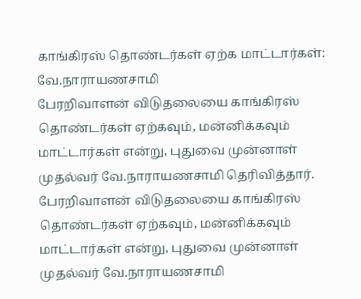காங்கிரஸ் தொண்டர்கள் ஏற்க மாட்டார்கள்: வே.நாராயணசாமி
பேரறிவாளன் விடுதலையை காங்கிரஸ் தொண்டர்கள் ஏற்கவும், மன்னிக்கவும் மாட்டார்கள் என்று, புதுவை முன்னாள் முதல்வர் வே.நாராயணசாமி தெரிவித்தார்.
பேரறிவாளன் விடுதலையை காங்கிரஸ் தொண்டர்கள் ஏற்கவும், மன்னிக்கவும் மாட்டார்கள் என்று, புதுவை முன்னாள் முதல்வர் வே.நாராயணசாமி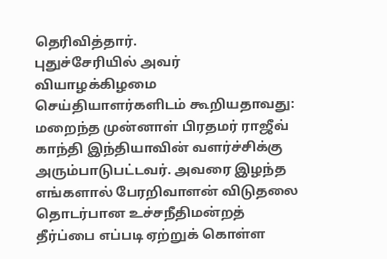தெரிவித்தார்.
புதுச்சேரியில் அவர் வியாழக்கிழமை செய்தியாளர்களிடம் கூறியதாவது:
மறைந்த முன்னாள் பிரதமர் ராஜீவ் காந்தி இந்தியாவின் வளர்ச்சிக்கு அரும்பாடுபட்டவர். அவரை இழந்த எங்களால் பேரறிவாளன் விடுதலை தொடர்பான உச்சநீதிமன்றத் தீர்ப்பை எப்படி ஏற்றுக் கொள்ள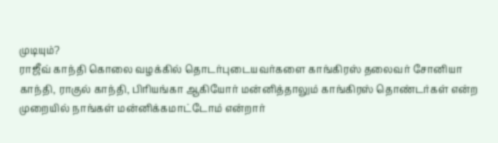முடியும்?
ராஜீவ் காந்தி கொலை வழக்கில் தொடர்புடையவர்களை காங்கிரஸ் தலைவர் சோனியா காந்தி, ராகுல் காந்தி, பிரியங்கா ஆகியோர் மன்னித்தாலும் காங்கிரஸ் தொண்டர்கள் என்ற முறையில் நாங்கள் மன்னிக்கமாட்டோம் என்றார்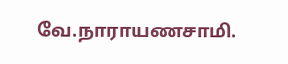வே.நாராயணசாமி.